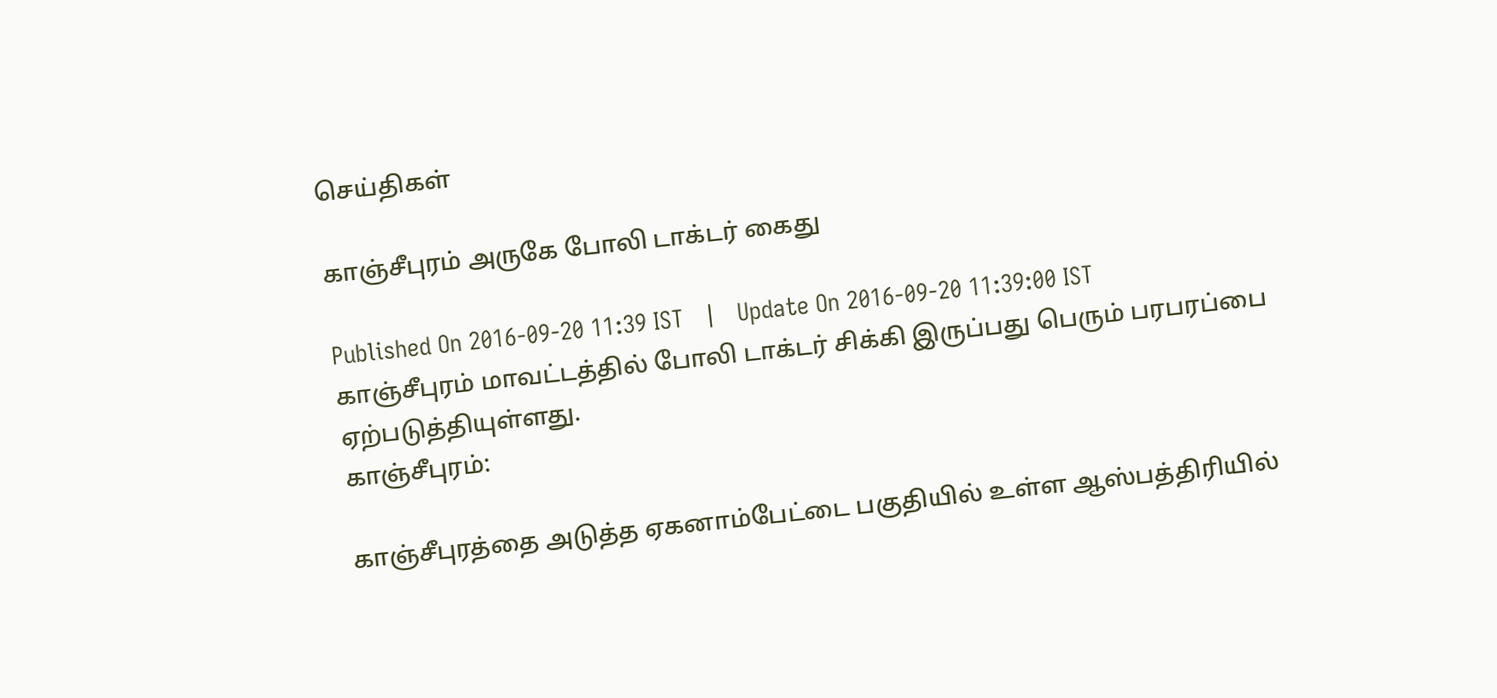செய்திகள்

காஞ்சீபுரம் அருகே போலி டாக்டர் கைது

Published On 2016-09-20 11:39 IST   |   Update On 2016-09-20 11:39:00 IST
காஞ்சீபுரம் மாவட்டத்தில் போலி டாக்டர் சிக்கி இருப்பது பெரும் பரபரப்பை ஏற்படுத்தியுள்ளது.
காஞ்சீபுரம்:

காஞ்சீபுரத்தை அடுத்த ஏகனாம்பேட்டை பகுதியில் உள்ள ஆஸ்பத்திரியில்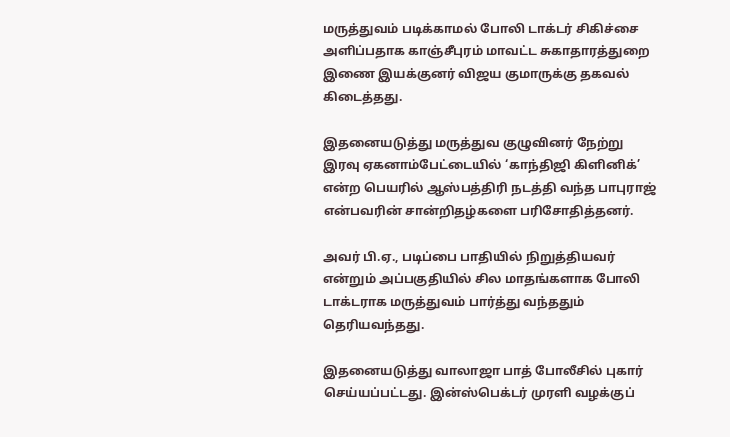மருத்துவம் படிக்காமல் போலி டாக்டர் சிகிச்சை அளிப்பதாக காஞ்சீபுரம் மாவட்ட சுகாதாரத்துறை இணை இயக்குனர் விஜய குமாருக்கு தகவல் கிடைத்தது.

இதனையடுத்து மருத்துவ குழுவினர் நேற்று இரவு ஏகனாம்பேட்டையில் ‘காந்திஜி கிளினிக்’ என்ற பெயரில் ஆஸ்பத்திரி நடத்தி வந்த பாபுராஜ் என்பவரின் சான்றிதழ்களை பரிசோதித்தனர்.

அவர் பி.ஏ., படிப்பை பாதியில் நிறுத்தியவர் என்றும் அப்பகுதியில் சில மாதங்களாக போலி டாக்டராக மருத்துவம் பார்த்து வந்ததும் தெரியவந்தது.

இதனையடுத்து வாலாஜா பாத் போலீசில் புகார் செய்யப்பட்டது. இன்ஸ்பெக்டர் முரளி வழக்குப்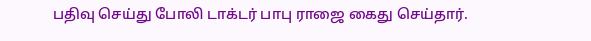பதிவு செய்து போலி டாக்டர் பாபு ராஜை கைது செய்தார்.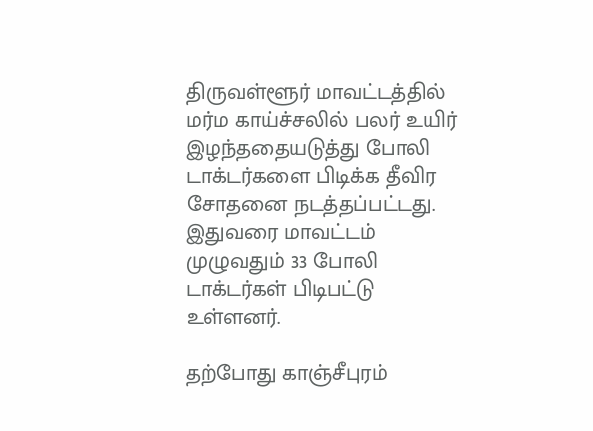திருவள்ளூர் மாவட்டத்தில் மர்ம காய்ச்சலில் பலர் உயிர் இழந்ததையடுத்து போலி டாக்டர்களை பிடிக்க தீவிர சோதனை நடத்தப்பட்டது. இதுவரை மாவட்டம் முழுவதும் 33 போலி டாக்டர்கள் பிடிபட்டு உள்ளனர்.

தற்போது காஞ்சீபுரம்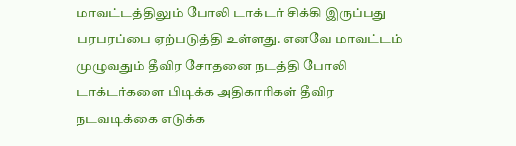மாவட்டத்திலும் போலி டாக்டர் சிக்கி இருப்பது பரபரப்பை ஏற்படுத்தி உள்ளது. எனவே மாவட்டம் முழுவதும் தீவிர சோதனை நடத்தி போலி டாக்டர்களை பிடிக்க அதிகாரிகள் தீவிர நடவடிக்கை எடுக்க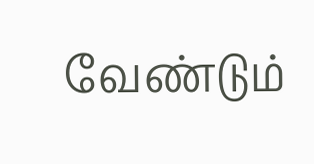வேண்டும்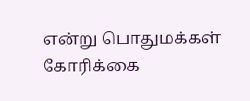என்று பொதுமக்கள் கோரிக்கை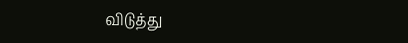விடுத்து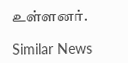உள்ளனர்.

Similar News